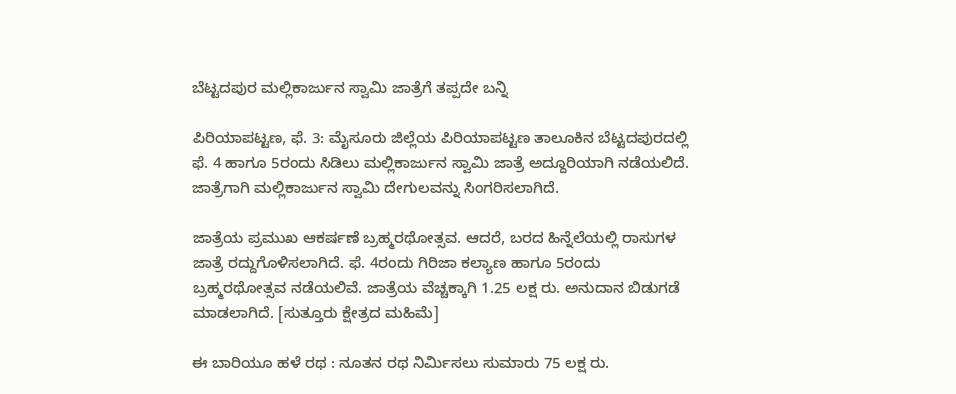ಬೆಟ್ಟದಪುರ ಮಲ್ಲಿಕಾರ್ಜುನ ಸ್ವಾಮಿ ಜಾತ್ರೆಗೆ ತಪ್ಪದೇ ಬನ್ನಿ

ಪಿರಿಯಾಪಟ್ಟಣ, ಫೆ. 3: ಮೈಸೂರು ಜಿಲ್ಲೆಯ ಪಿರಿಯಾಪಟ್ಟಣ ತಾಲೂಕಿನ ಬೆಟ್ಟದಪುರದಲ್ಲಿ ಫೆ. 4 ಹಾಗೂ 5ರಂದು ಸಿಡಿಲು ಮಲ್ಲಿಕಾರ್ಜುನ ಸ್ವಾಮಿ ಜಾತ್ರೆ ಅದ್ದೂರಿಯಾಗಿ ನಡೆಯಲಿದೆ. ಜಾತ್ರೆಗಾಗಿ ಮಲ್ಲಿಕಾರ್ಜುನ ಸ್ವಾಮಿ ದೇಗುಲವನ್ನು ಸಿಂಗರಿಸಲಾಗಿದೆ.

ಜಾತ್ರೆಯ ಪ್ರಮುಖ ಆಕರ್ಷಣೆ ಬ್ರಹ್ಮರಥೋತ್ಸವ. ಆದರೆ, ಬರದ ಹಿನ್ನೆಲೆಯಲ್ಲಿ ರಾಸುಗಳ ಜಾತ್ರೆ ರದ್ದುಗೊಳಿಸಲಾಗಿದೆ. ಫೆ. 4ರಂದು ಗಿರಿಜಾ ಕಲ್ಯಾಣ ಹಾಗೂ 5ರಂದು ಬ್ರಹ್ಮರಥೋತ್ಸವ ನಡೆಯಲಿವೆ. ಜಾತ್ರೆಯ ವೆಚ್ಚಕ್ಕಾಗಿ 1.25 ಲಕ್ಷ ರು. ಅನುದಾನ ಬಿಡುಗಡೆ ಮಾಡಲಾಗಿದೆ. [ಸುತ್ತೂರು ಕ್ಷೇತ್ರದ ಮಹಿಮೆ]

ಈ ಬಾರಿಯೂ ಹಳೆ ರಥ : ನೂತನ ರಥ ನಿರ್ಮಿಸಲು ಸುಮಾರು 75 ಲಕ್ಷ ರು.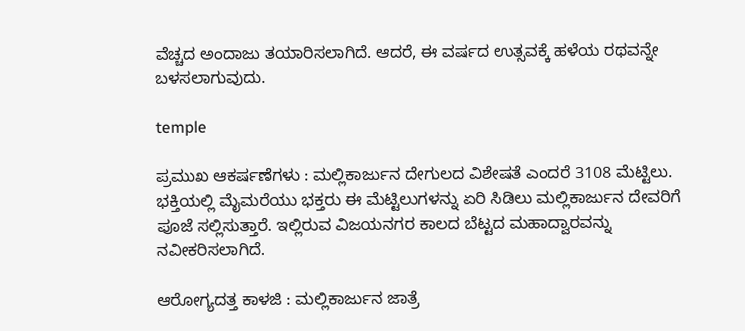ವೆಚ್ಚದ ಅಂದಾಜು ತಯಾರಿಸಲಾಗಿದೆ. ಆದರೆ, ಈ ವರ್ಷದ ಉತ್ಸವಕ್ಕೆ ಹಳೆಯ ರಥವನ್ನೇ ಬಳಸಲಾಗುವುದು.

temple

ಪ್ರಮುಖ ಆಕರ್ಷಣೆಗಳು : ಮಲ್ಲಿಕಾರ್ಜುನ ದೇಗುಲದ ವಿಶೇಷತೆ ಎಂದರೆ 3108 ಮೆಟ್ಟಿಲು. ಭಕ್ತಿಯಲ್ಲಿ ಮೈಮರೆಯು ಭಕ್ತರು ಈ ಮೆಟ್ಟಿಲುಗಳನ್ನು ಏರಿ ಸಿಡಿಲು ಮಲ್ಲಿಕಾರ್ಜುನ ದೇವರಿಗೆ ಪೂಜೆ ಸಲ್ಲಿಸುತ್ತಾರೆ. ಇಲ್ಲಿರುವ ವಿಜಯನಗರ ಕಾಲದ ಬೆಟ್ಟದ ಮಹಾದ್ವಾರವನ್ನು ನವೀಕರಿಸಲಾಗಿದೆ.

ಆರೋಗ್ಯದತ್ತ ಕಾಳಜಿ : ಮಲ್ಲಿಕಾರ್ಜುನ ಜಾತ್ರೆ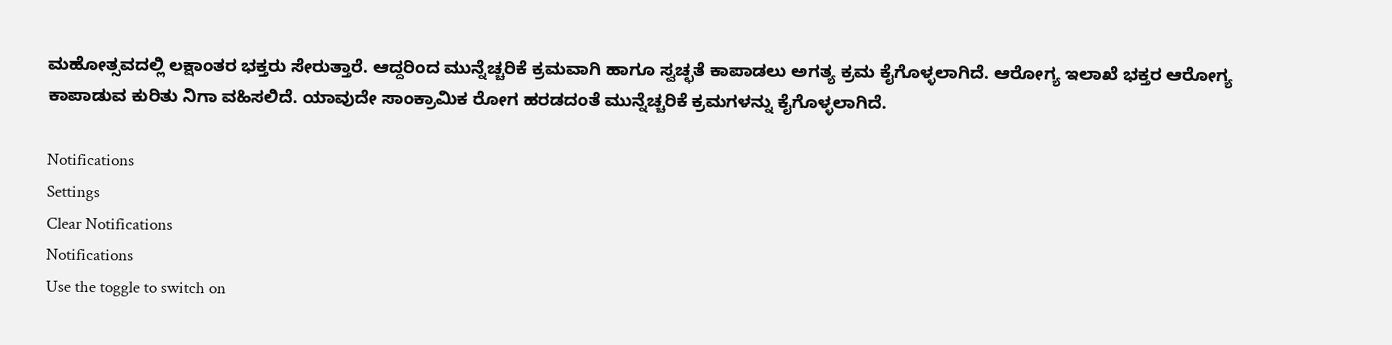ಮಹೋತ್ಸವದಲ್ಲಿ ಲಕ್ಷಾಂತರ ಭಕ್ತರು ಸೇರುತ್ತಾರೆ. ಆದ್ದರಿಂದ ಮುನ್ನೆಚ್ಚರಿಕೆ ಕ್ರಮವಾಗಿ ಹಾಗೂ ಸ್ವಚ್ಛತೆ ಕಾಪಾಡಲು ಅಗತ್ಯ ಕ್ರಮ ಕೈಗೊಳ್ಳಲಾಗಿದೆ. ಆರೋಗ್ಯ ಇಲಾಖೆ ಭಕ್ತರ ಆರೋಗ್ಯ ಕಾಪಾಡುವ ಕುರಿತು ನಿಗಾ ವಹಿಸಲಿದೆ. ಯಾವುದೇ ಸಾಂಕ್ರಾಮಿಕ ರೋಗ ಹರಡದಂತೆ ಮುನ್ನೆಚ್ಚರಿಕೆ ಕ್ರಮಗಳನ್ನು ಕೈಗೊಳ್ಳಲಾಗಿದೆ.

Notifications
Settings
Clear Notifications
Notifications
Use the toggle to switch on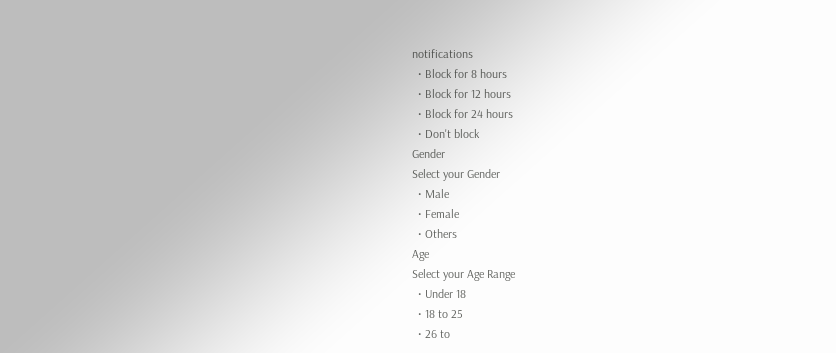notifications
  • Block for 8 hours
  • Block for 12 hours
  • Block for 24 hours
  • Don't block
Gender
Select your Gender
  • Male
  • Female
  • Others
Age
Select your Age Range
  • Under 18
  • 18 to 25
  • 26 to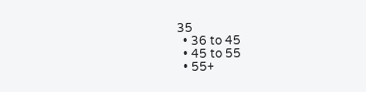35
  • 36 to 45
  • 45 to 55
  • 55+